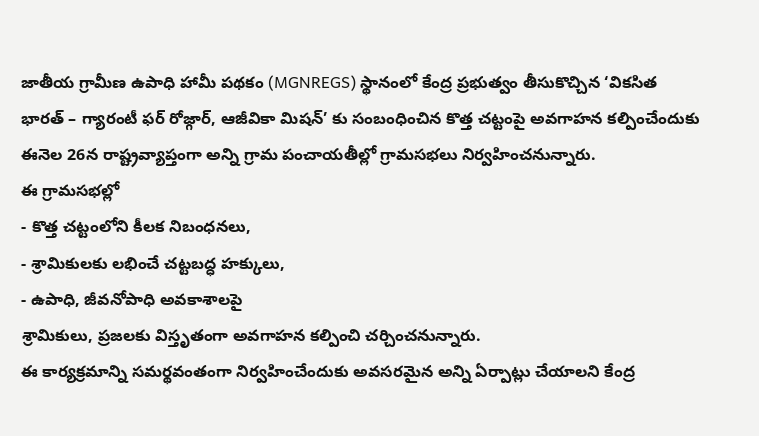జాతీయ గ్రామీణ ఉపాధి హామీ పథకం (MGNREGS) స్థానంలో కేంద్ర ప్రభుత్వం తీసుకొచ్చిన ‘వికసిత భారత్ – గ్యారంటీ ఫర్ రోజ్గార్, ఆజీవికా మిషన్’ కు సంబంధించిన కొత్త చట్టంపై అవగాహన కల్పించేందుకు ఈనెల 26న రాష్ట్రవ్యాప్తంగా అన్ని గ్రామ పంచాయతీల్లో గ్రామసభలు నిర్వహించనున్నారు.
ఈ గ్రామసభల్లో
- కొత్త చట్టంలోని కీలక నిబంధనలు,
- శ్రామికులకు లభించే చట్టబద్ధ హక్కులు,
- ఉపాధి, జీవనోపాధి అవకాశాలపై
శ్రామికులు, ప్రజలకు విస్తృతంగా అవగాహన కల్పించి చర్చించనున్నారు.
ఈ కార్యక్రమాన్ని సమర్థవంతంగా నిర్వహించేందుకు అవసరమైన అన్ని ఏర్పాట్లు చేయాలని కేంద్ర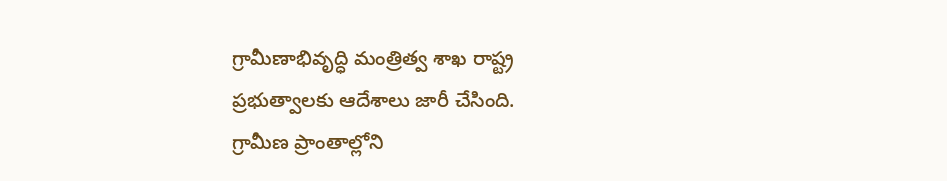గ్రామీణాభివృద్ధి మంత్రిత్వ శాఖ రాష్ట్ర ప్రభుత్వాలకు ఆదేశాలు జారీ చేసింది.
గ్రామీణ ప్రాంతాల్లోని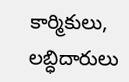కార్మికులు, లబ్ధిదారులు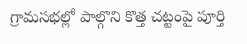గ్రామసభల్లో పాల్గొని కొత్త చట్టంపై పూర్తి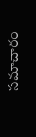సమాచారం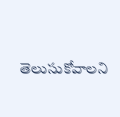తెలుసుకోవాలని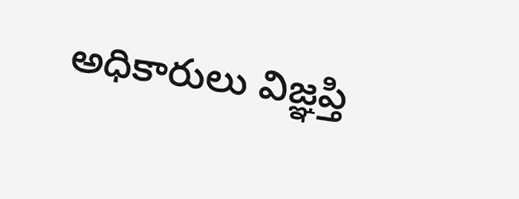అధికారులు విజ్ఞప్తి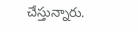చేస్తున్నారు.